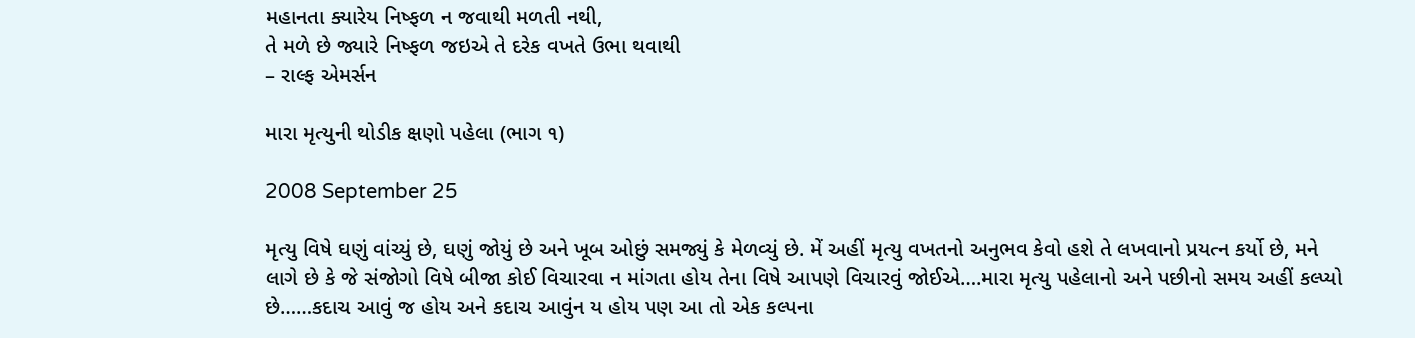મહાનતા ક્યારેય નિષ્ફળ ન જવાથી મળતી નથી,
તે મળે છે જ્યારે નિષ્ફળ જઇએ તે દરેક વખતે ઉભા થવાથી
– રાલ્ફ એમર્સન

મારા મૃત્યુની થોડીક ક્ષણો પહેલા (ભાગ ૧)

2008 September 25

મૃત્યુ વિષે ઘણું વાંચ્યું છે, ઘણું જોયું છે અને ખૂબ ઓછું સમજ્યું કે મેળવ્યું છે. મેં અહીં મૃત્યુ વખતનો અનુભવ કેવો હશે તે લખવાનો પ્રયત્ન કર્યો છે, મને લાગે છે કે જે સંજોગો વિષે બીજા કોઈ વિચારવા ન માંગતા હોય તેના વિષે આપણે વિચારવું જોઈએ….મારા મૃત્યુ પહેલાનો અને પછીનો સમય અહીં કલ્પ્યો છે……કદાચ આવું જ હોય અને કદાચ આવુંન ય હોય પણ આ તો એક કલ્પના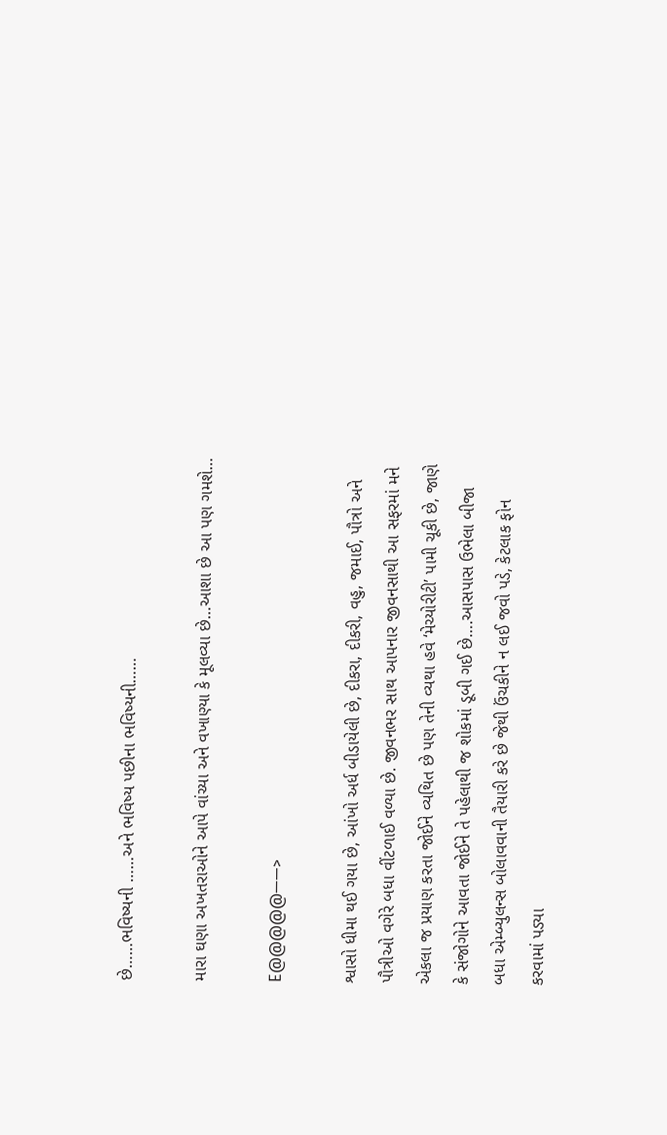છે……ભવિષ્યની ……અને ભવિષ્ય પછીના ભવિષ્યની……

મારા ઘણા અખતરાઓને આપે વાંચ્યા અને વખાણ્યા કે મૂલવ્યા છે…આશા છે આ પણ ગમશે…

E@@@@@——>

શ્વાસો ધીમા થઈ ગયા છે, આંખો અર્ધ બીડાયેલી છે, દીકરા, દીકરી, વહુ, જમાઈ, પૌત્રો અને પૌત્રીઓ વગેરે બધા વીંટળાઈ વળ્યા છે. જીવનભર સાથ આપનાર જીવનસાથી આ સફરમાં મને એકલા જ પ્રયાણ કરતા જોઈને વ્યથિત છે પણ તેની વ્યથા હવે ‘મેચ્યોરીટી’ પામી ચૂકી છે, જાણે કે સંજોગોને આવતા જોઈને તે પહેલાથી જ શોકમાં ડૂબી ગઈ છે….આસપાસ ઉભેલા બીજા બધા એમ્બ્યુલન્સ બોલાવવાની તૈયારી કરે છે જેથી ઉંચકીને ન લઈ જવો પડે, કેટલાક ફોન કરવામાં પડ્યા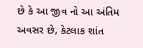છે કે આ જીવ નો આ અંતિમ અવસર છે, કેટલાક શાંત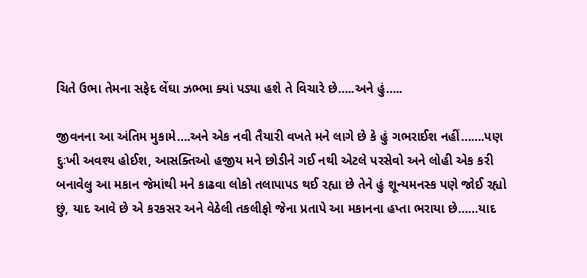ચિતે ઉભા તેમના સફેદ લેંઘા ઝભ્ભા ક્યાં પડ્યા હશે તે વિચારે છે…..અને હું…..

જીવનના આ અંતિમ મુકામે….અને એક નવી તૈયારી વખતે મને લાગે છે કે હું ગભરાઈશ નહીં…….પણ દુઃખી અવશ્ય હોઈશ, આસક્તિઓ હજીય મને છોડીને ગઈ નથી એટલે પરસેવો અને લોહી એક કરી બનાવેલુ આ મકાન જેમાંથી મને કાઢવા લોકો તલાપાપડ થઈ રહ્યા છે તેને હું શૂન્યમનસ્ક પણે જોઈ રહ્યો છું, યાદ આવે છે એ કરકસર અને વેઠેલી તકલીફો જેના પ્રતાપે આ મકાનના હપ્તા ભરાયા છે……યાદ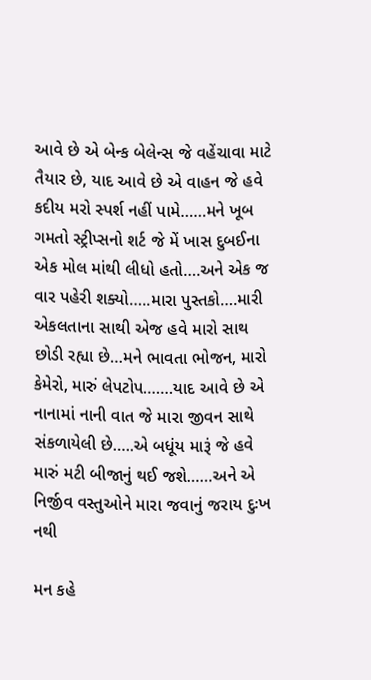આવે છે એ બેન્ક બેલેન્સ જે વહેંચાવા માટે તૈયાર છે, યાદ આવે છે એ વાહન જે હવે કદીય મરો સ્પર્શ નહીં પામે……મને ખૂબ ગમતો સ્ટ્રીપ્સનો શર્ટ જે મેં ખાસ દુબઈના એક મોલ માંથી લીધો હતો….અને એક જ વાર પહેરી શક્યો…..મારા પુસ્તકો….મારી એકલતાના સાથી એજ હવે મારો સાથ છોડી રહ્યા છે…મને ભાવતા ભોજન, મારો કેમેરો, મારું લેપટોપ…….યાદ આવે છે એ નાનામાં નાની વાત જે મારા જીવન સાથે સંકળાયેલી છે…..એ બધૂંય મારૂં જે હવે મારું મટી બીજાનું થઈ જશે……અને એ નિર્જીવ વસ્તુઓને મારા જવાનું જરાય દુઃખ નથી

મન કહે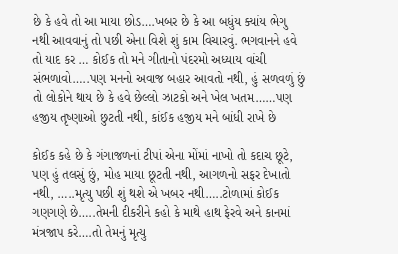છે કે હવે તો આ માયા છોડ….ખબર છે કે આ બધુંય ક્યાંય ભેગુ નથી આવવાનું તો પછી એના વિશે શું કામ વિચારવું. ભગવાનને હવે તો યાદ કર … કોઈક તો મને ગીતાનો પંદરમો અધ્યાય વાંચી સંભળાવો…..પણ મનનો અવાજ બહાર આવતો નથી, હું સળવળું છું તો લોકોને થાય છે કે હવે છેલ્લો ઝાટકો અને ખેલ ખતમ……પણ હજીય તૃષ્ણાઓ છુટતી નથી, કાંઈક હજીય મને બાંધી રાખે છે

કોઈક કહે છે કે ગંગાજળનાં ટીપાં એના મોંમાં નાખો તો કદાચ છૂટે, પણ હું તલસું છું, મોહ માયા છૂટતી નથી, આગળનો સફર દેખાતો નથી, …..મૃત્યુ પછી શું થશે એ ખબર નથી…..ટોળામાં કોઈક ગણગણે છે…..તેમની દીકરીને કહો કે માથે હાથ ફેરવે અને કાનમાં મંત્રજાપ કરે….તો તેમનું મૃત્યુ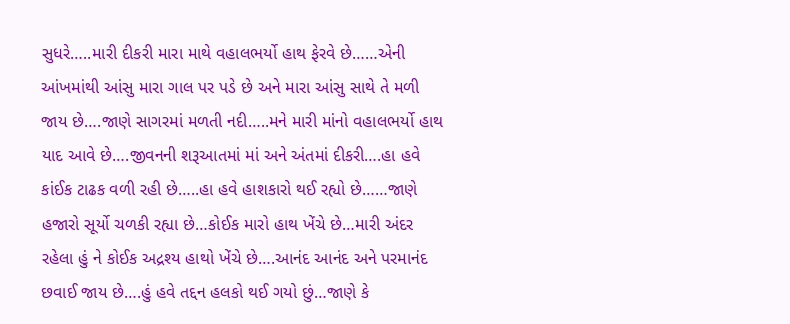સુધરે…..મારી દીકરી મારા માથે વહાલભર્યો હાથ ફેરવે છે……એની આંખમાંથી આંસુ મારા ગાલ પર પડે છે અને મારા આંસુ સાથે તે મળી જાય છે….જાણે સાગરમાં મળતી નદી…..મને મારી માંનો વહાલભર્યો હાથ યાદ આવે છે….જીવનની શરૂઆતમાં માં અને અંતમાં દીકરી….હા હવે કાંઈક ટાઢક વળી રહી છે…..હા હવે હાશકારો થઈ રહ્યો છે……જાણે હજારો સૂર્યો ચળકી રહ્યા છે…કોઈક મારો હાથ ખેંચે છે…મારી અંદર રહેલા હું ને કોઈક અદ્રશ્ય હાથો ખેંચે છે….આનંદ આનંદ અને પરમાનંદ છવાઈ જાય છે….હું હવે તદ્દન હલકો થઈ ગયો છું…જાણે કે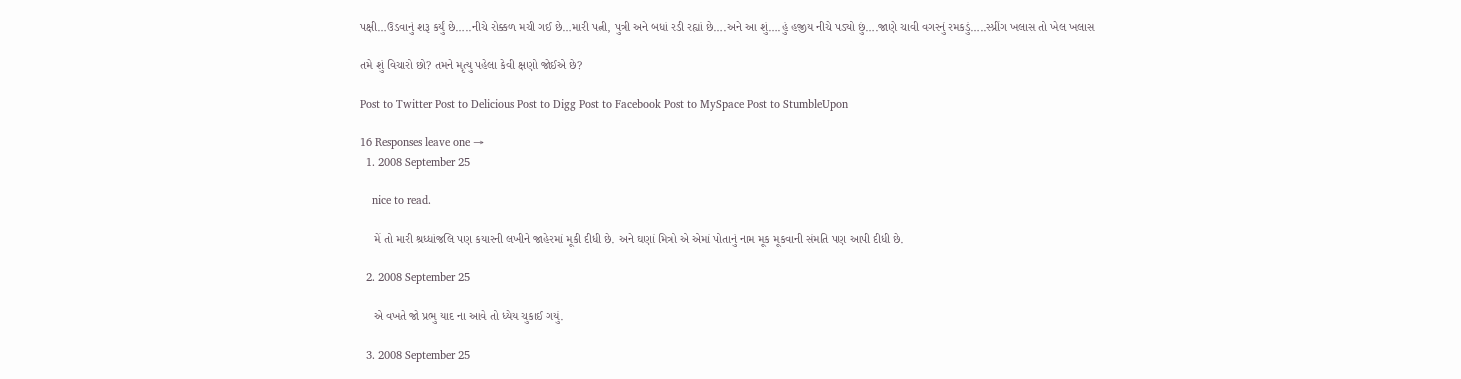પક્ષી…ઉડવાનું શરૂ કર્યું છે…..નીચે રોક્કળ મચી ગઈ છે…મારી પત્ની, પુત્રી અને બધાં રડી રહ્યાં છે….અને આ શું….હું હજીય નીચે પડ્યો છું….જાણે ચાવી વગરનું રમકડું…..સ્પ્રીંગ ખલાસ તો ખેલ ખલાસ

તમે શું વિચારો છો? તમને મૃત્યુ પહેલા કેવી ક્ષણો જોઈએ છે?

Post to Twitter Post to Delicious Post to Digg Post to Facebook Post to MySpace Post to StumbleUpon

16 Responses leave one →
  1. 2008 September 25

    nice to read.

    મેં તો મારી શ્રધ્ધાંજલિ પણ કયારની લખીને જાહેરમાં મૂકી દીધી છે. અને ઘણાં મિત્રો એ એમાં પોતાનું નામ મૂક મૂકવાની સંમતિ પણ આપી દીધી છે.

  2. 2008 September 25

    એ વખતે જો પ્રભુ યાદ ના આવે તો ધ્યેય ચુકાઈ ગયું.

  3. 2008 September 25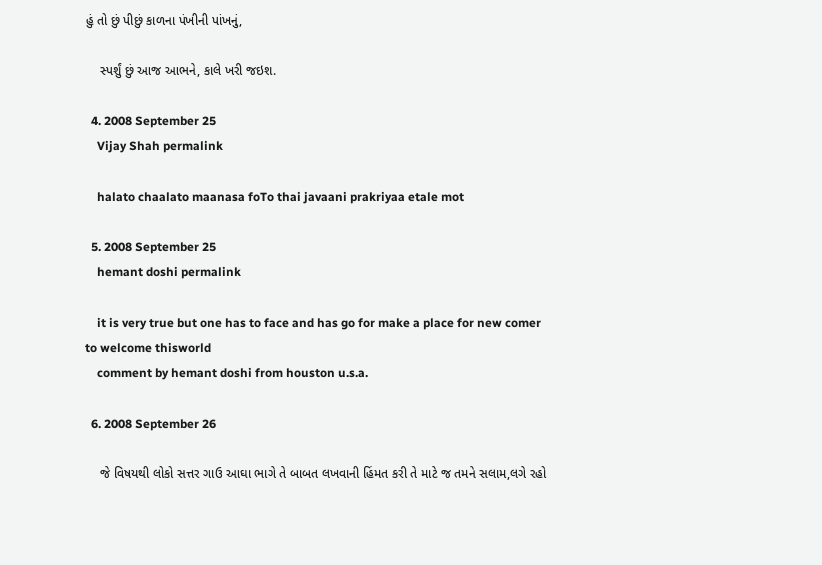હું તો છું પીછું કાળના પંખીની પાંખનું,

    સ્પર્શું છું આજ આભને, કાલે ખરી જઇશ.

  4. 2008 September 25
    Vijay Shah permalink

    halato chaalato maanasa foTo thai javaani prakriyaa etale mot

  5. 2008 September 25
    hemant doshi permalink

    it is very true but one has to face and has go for make a place for new comer to welcome thisworld
    comment by hemant doshi from houston u.s.a.

  6. 2008 September 26

    જે વિષયથી લોકો સત્તર ગાઉ આઘા ભાગે તે બાબત લખવાની હિંમત કરી તે માટે જ તમને સલામ,લગે રહો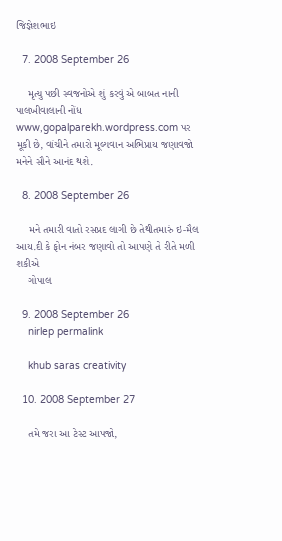જિજ્ઞેશભાઇ

  7. 2008 September 26

    મૃત્યુ પછી સ્વજનોએ શું કરવું એ બાબત નાની પાલખીવાલાની નોંધ www,gopalparekh.wordpress.com પર મૂકી છે, વાંચીને તમારો મૂલ્યવાન અભિપ્રાય જણાવજો મનેને સૌને આનંદ થશે.

  8. 2008 September 26

    મને તમારી વાતો રસપ્રદ લાગી છે તેથીતમારું ઇ-મૈલ આય.દી કે ફોન નંબર જણાવો તો આપણે તે રીતે મળી શકીએ
    ગોપાલ

  9. 2008 September 26
    nirlep permalink

    khub saras creativity

  10. 2008 September 27

    તમે જરા આ ટેસ્ટ આપજો,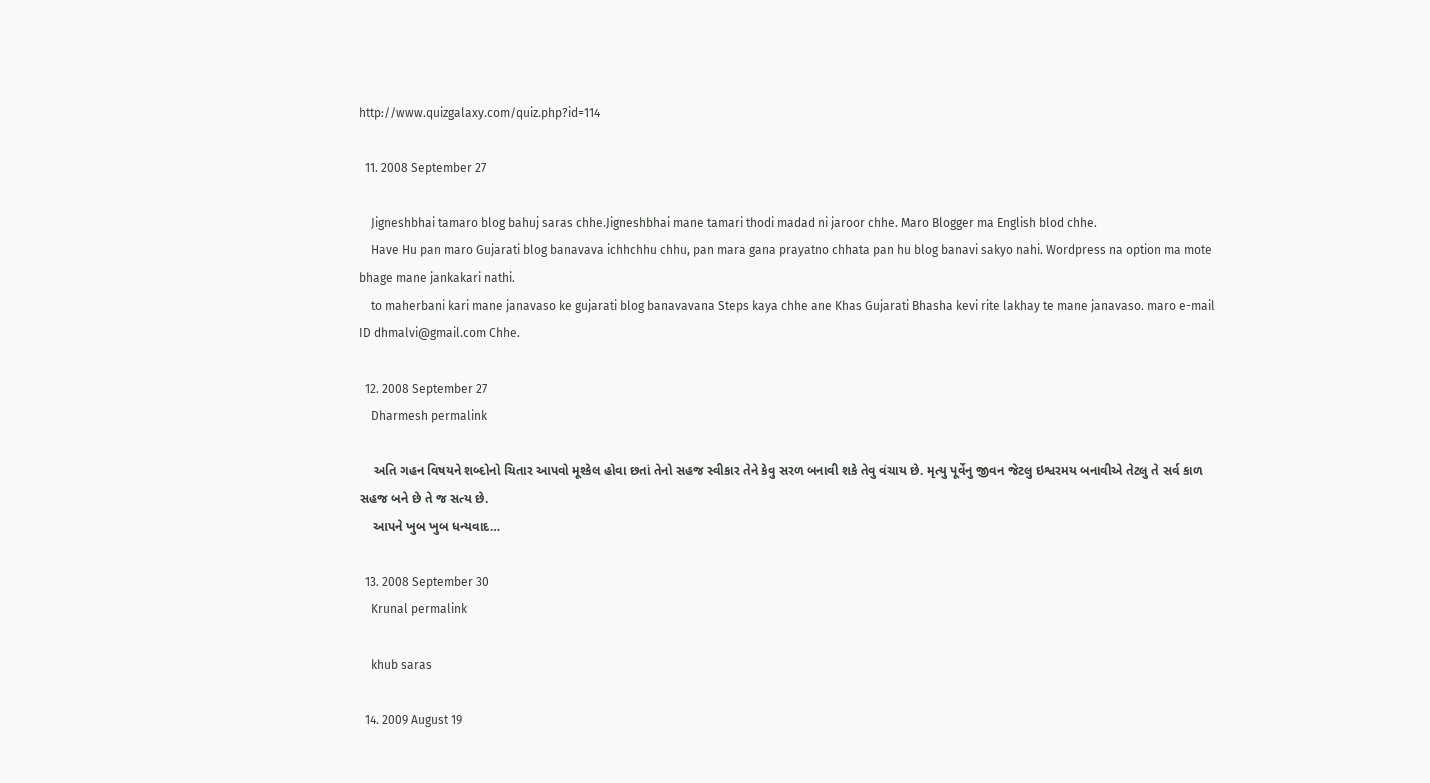http://www.quizgalaxy.com/quiz.php?id=114

  11. 2008 September 27

    Jigneshbhai tamaro blog bahuj saras chhe.Jigneshbhai mane tamari thodi madad ni jaroor chhe. Maro Blogger ma English blod chhe.
    Have Hu pan maro Gujarati blog banavava ichhchhu chhu, pan mara gana prayatno chhata pan hu blog banavi sakyo nahi. Wordpress na option ma mote bhage mane jankakari nathi.
    to maherbani kari mane janavaso ke gujarati blog banavavana Steps kaya chhe ane Khas Gujarati Bhasha kevi rite lakhay te mane janavaso. maro e-mail ID dhmalvi@gmail.com Chhe.

  12. 2008 September 27
    Dharmesh permalink

    અતિ ગહન વિષયને શબ્દોનો ચિતાર આપવો મૂશ્કેલ હોવા છતાં તેનો સહજ સ્વીકાર તેને કેવુ સરળ બનાવી શકે તેવુ વંચાય છે. મૃત્યુ પૂર્વેનુ જીવન જેટલુ ઇશ્વરમય બનાવીએ તેટલુ તે સર્વ કાળ સહજ બને છે તે જ સત્ય છે.
    આપને ખુબ ખુબ ધન્યવાદ…

  13. 2008 September 30
    Krunal permalink

    khub saras

  14. 2009 August 19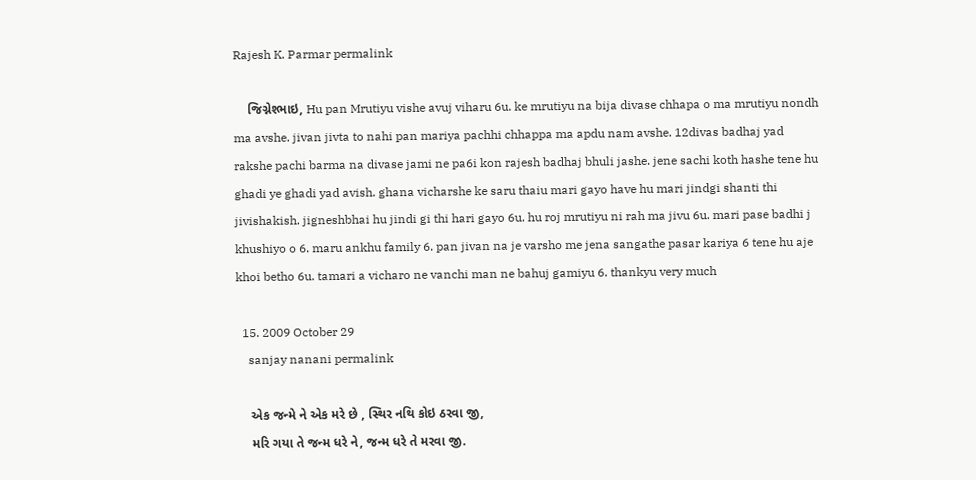Rajesh K. Parmar permalink

    જિગ્નેશ્ભાઇ, Hu pan Mrutiyu vishe avuj viharu 6u. ke mrutiyu na bija divase chhapa o ma mrutiyu nondh ma avshe. jivan jivta to nahi pan mariya pachhi chhappa ma apdu nam avshe. 12divas badhaj yad rakshe pachi barma na divase jami ne pa6i kon rajesh badhaj bhuli jashe. jene sachi koth hashe tene hu ghadi ye ghadi yad avish. ghana vicharshe ke saru thaiu mari gayo have hu mari jindgi shanti thi jivishakish. jigneshbhai hu jindi gi thi hari gayo 6u. hu roj mrutiyu ni rah ma jivu 6u. mari pase badhi j khushiyo o 6. maru ankhu family 6. pan jivan na je varsho me jena sangathe pasar kariya 6 tene hu aje khoi betho 6u. tamari a vicharo ne vanchi man ne bahuj gamiyu 6. thankyu very much

  15. 2009 October 29
    sanjay nanani permalink

    એક જન્મે ને એક મરે છે , સ્થિર નથિ કોઇ ઠરવા જી,
    મરિ ગયા તે જન્મ ધરે ને, જન્મ ધરે તે મરવા જી.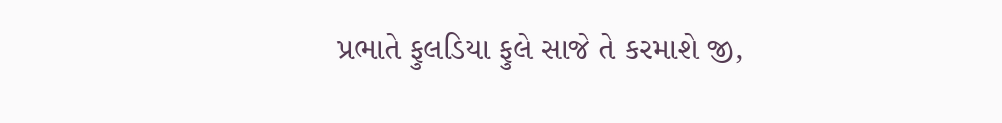પ્રભાતે ફુલડિયા ફુલે સાજે તે કરમાશે જી,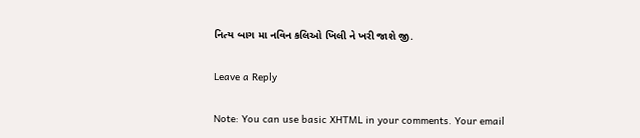નિત્ય બાગ મા નવિન કલિઓ ખિલી ને ખરી જાશે જી.

Leave a Reply

Note: You can use basic XHTML in your comments. Your email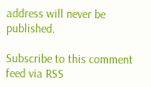address will never be published.

Subscribe to this comment feed via RSS